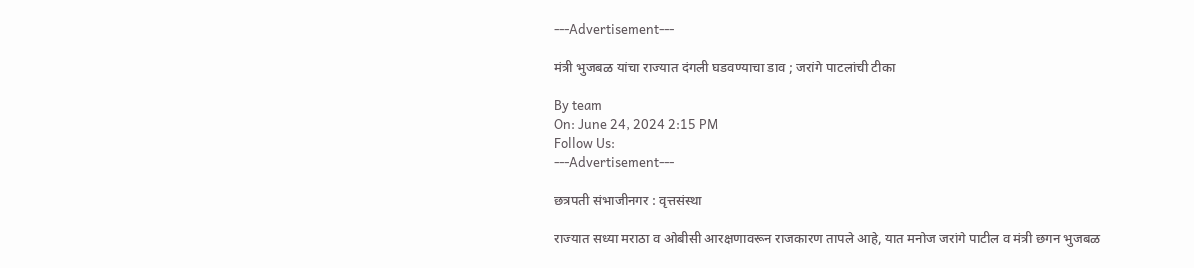---Advertisement---

मंत्री भुजबळ यांचा राज्यात दंगली घडवण्याचा डाव ; जरांगे पाटलांची टीका

By team
On: June 24, 2024 2:15 PM
Follow Us:
---Advertisement---

छत्रपती संभाजीनगर : वृत्तसंस्था

राज्यात सध्या मराठा व ओबीसी आरक्षणावरून राजकारण तापले आहे, यात मनोज जरांगे पाटील व मंत्री छगन भुजबळ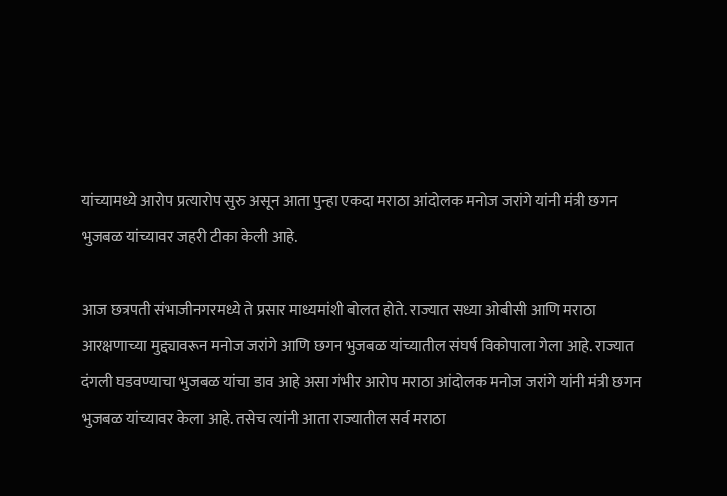यांच्यामध्ये आरोप प्रत्यारोप सुरु असून आता पुन्हा एकदा मराठा आंदोलक मनोज जरांगे यांनी मंत्री छगन भुजबळ यांच्यावर जहरी टीका केली आहे.

आज छत्रपती संभाजीनगरमध्ये ते प्रसार माध्यमांशी बोलत होते. राज्यात सध्या ओबीसी आणि मराठा आरक्षणाच्या मुद्द्यावरून मनोज जरांगे आणि छगन भुजबळ यांच्यातील संघर्ष विकोपाला गेला आहे. राज्यात दंगली घडवण्याचा भुजबळ यांचा डाव आहे असा गंभीर आरोप मराठा आंदोलक मनोज जरांगे यांनी मंत्री छगन भुजबळ यांच्यावर केला आहे. तसेच त्यांनी आता राज्यातील सर्व मराठा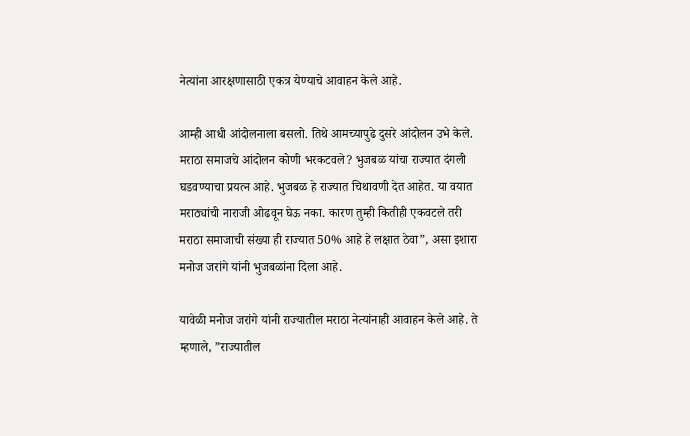नेत्यांना आरक्षणासाठी एकत्र येण्याचे आवाहन केले आहे.

आम्ही आधी आंदोलनाला बसलो. तिथे आमच्यापुढे दुसरे आंदोलन उभे केले. मराठा समाजचे आंदोलन कोणी भरकटवले? भुजबळ यांचा राज्यात दंगली घडवण्याचा प्रयत्न आहे. भुजबळ हे राज्यात चिथावणी देत आहेत. या वयात मराठ्यांची नाराजी ओढवून घेऊ नका. कारण तुम्ही कितीही एकवटले तरी मराठा समाजाची संख्या ही राज्यात 50% आहे हे लक्षात ठेवा”, असा इशारा मनोज जरांगे यांनी भुजबळांना दिला आहे.

यावेळी मनोज जरांगे यांनी राज्यातील मराठा नेत्यांनाही आवाहन केले आहे. ते म्हणाले, ”राज्यातील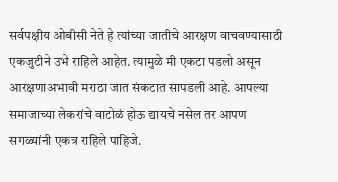सर्वपक्षीय ओबीसी नेते हे त्यांच्या जातीचे आरक्षण वाचवण्यासाठी एकजुटीने उभे राहिले आहेत. त्यामुळे मी एकटा पडलो असून आरक्षणाअभावी मराठा जात संकटात सापडली आहे. आपल्या समाजाच्या लेकरांचे वाटोळं होऊ द्यायचे नसेल तर आपण सगळ्यांनी एकत्र राहिले पाहिजे.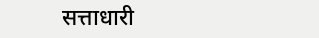सत्ताधारी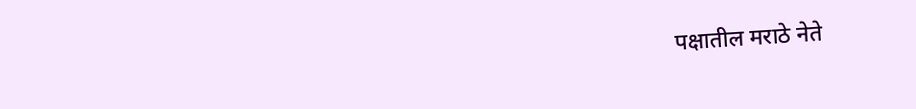पक्षातील मराठे नेते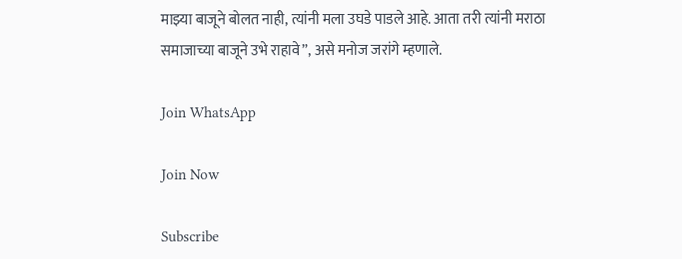माझ्या बाजूने बोलत नाही, त्यांनी मला उघडे पाडले आहे. आता तरी त्यांनी मराठा समाजाच्या बाजूने उभे राहावे”, असे मनोज जरांगे म्हणाले.

Join WhatsApp

Join Now

Subscribe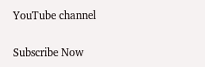YouTube channel

Subscribe Now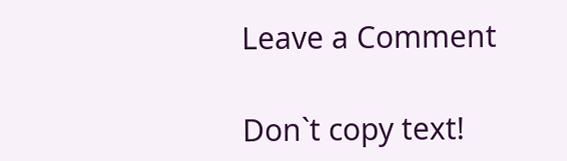Leave a Comment

Don`t copy text!